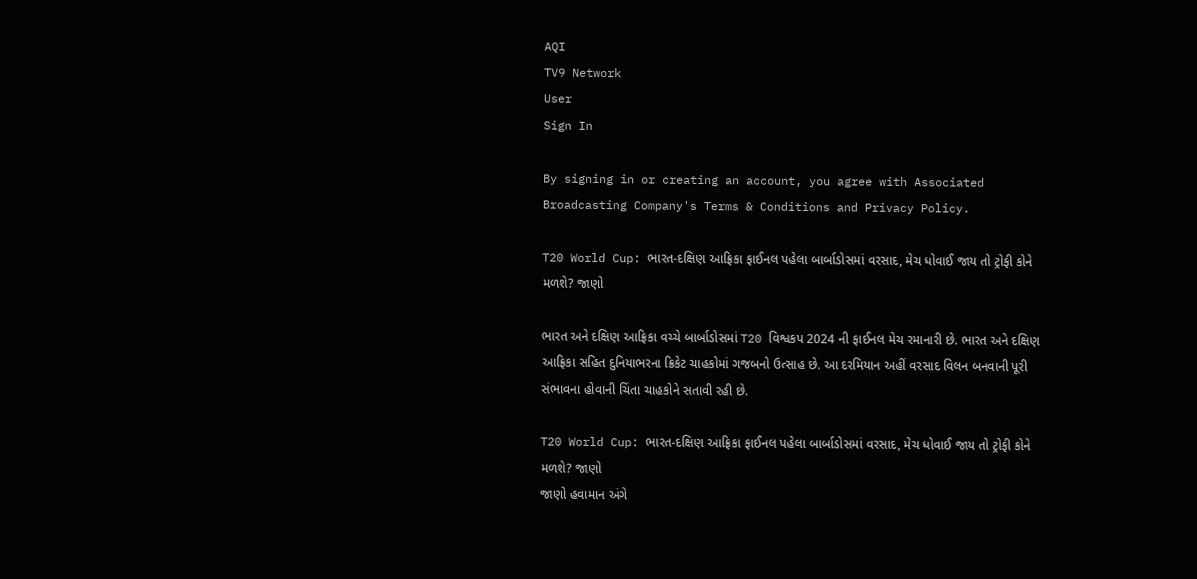AQI
TV9 Network
User
Sign In

By signing in or creating an account, you agree with Associated Broadcasting Company's Terms & Conditions and Privacy Policy.

T20 World Cup: ભારત-દક્ષિણ આફ્રિકા ફાઈનલ પહેલા બાર્બાડોસમાં વરસાદ, મેચ ધોવાઈ જાય તો ટ્રોફી કોને મળશે? જાણો

ભારત અને દક્ષિણ આફ્રિકા વચ્ચે બાર્બાડોસમાં T20 વિશ્વકપ 2024 ની ફાઈનલ મેચ રમાનારી છે. ભારત અને દક્ષિણ આફ્રિકા સહિત દુનિયાભરના ક્રિકેટ ચાહકોમાં ગજબનો ઉત્સાહ છે. આ દરમિયાન અહીં વરસાદ વિલન બનવાની પૂરી સંભાવના હોવાની ચિંતા ચાહકોને સતાવી રહી છે.

T20 World Cup: ભારત-દક્ષિણ આફ્રિકા ફાઈનલ પહેલા બાર્બાડોસમાં વરસાદ, મેચ ધોવાઈ જાય તો ટ્રોફી કોને મળશે? જાણો
જાણો હવામાન અંગે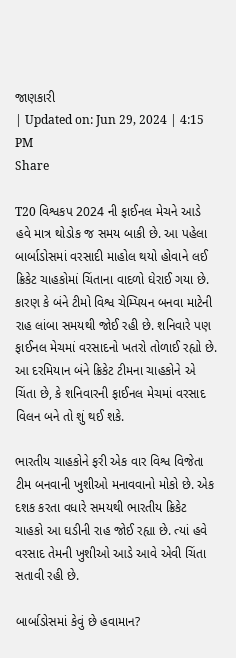જાણકારી
| Updated on: Jun 29, 2024 | 4:15 PM
Share

T20 વિશ્વકપ 2024 ની ફાઈનલ મેચને આડે હવે માત્ર થોડોક જ સમય બાકી છે. આ પહેલા બાર્બાડોસમાં વરસાદી માહોલ થયો હોવાને લઈ ક્રિકેટ ચાહકોમાં ચિંતાના વાદળો ઘેરાઈ ગયા છે. કારણ કે બંને ટીમો વિશ્વ ચેમ્પિયન બનવા માટેની રાહ લાંબા સમયથી જોઈ રહી છે. શનિવારે પણ ફાઈનલ મેચમાં વરસાદનો ખતરો તોળાઈ રહ્યો છે. આ દરમિયાન બંને ક્રિકેટ ટીમના ચાહકોને એ ચિંતા છે, કે શનિવારની ફાઈનલ મેચમાં વરસાદ વિલન બને તો શું થઈ શકે.

ભારતીય ચાહકોને ફરી એક વાર વિશ્વ વિજેતા ટીમ બનવાની ખુશીઓ મનાવવાનો મોકો છે. એક દશક કરતા વધારે સમયથી ભારતીય ક્રિકેટ ચાહકો આ ઘડીની રાહ જોઈ રહ્યા છે. ત્યાં હવે વરસાદ તેમની ખુશીઓ આડે આવે એવી ચિંતા સતાવી રહી છે.

બાર્બાડોસમાં કેવું છે હવામાન?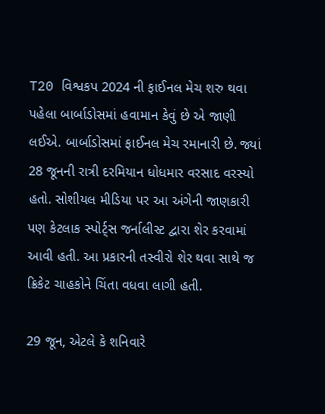T20 વિશ્વકપ 2024 ની ફાઈનલ મેચ શરુ થવા પહેલા બાર્બાડોસમાં હવામાન કેવું છે એ જાણી લઈએ. બાર્બાડોસમાં ફાઈનલ મેચ રમાનારી છે. જ્યાં 28 જૂનની રાત્રી દરમિયાન ધોધમાર વરસાદ વરસ્યો હતો. સોશીયલ મીડિયા પર આ અંગેની જાણકારી પણ કેટલાક સ્પોર્ટ્સ જર્નાલીસ્ટ દ્વારા શેર કરવામાં આવી હતી. આ પ્રકારની તસ્વીરો શેર થવા સાથે જ ક્રિકેટ ચાહકોને ચિંતા વધવા લાગી હતી.

29 જૂન, એટલે કે શનિવારે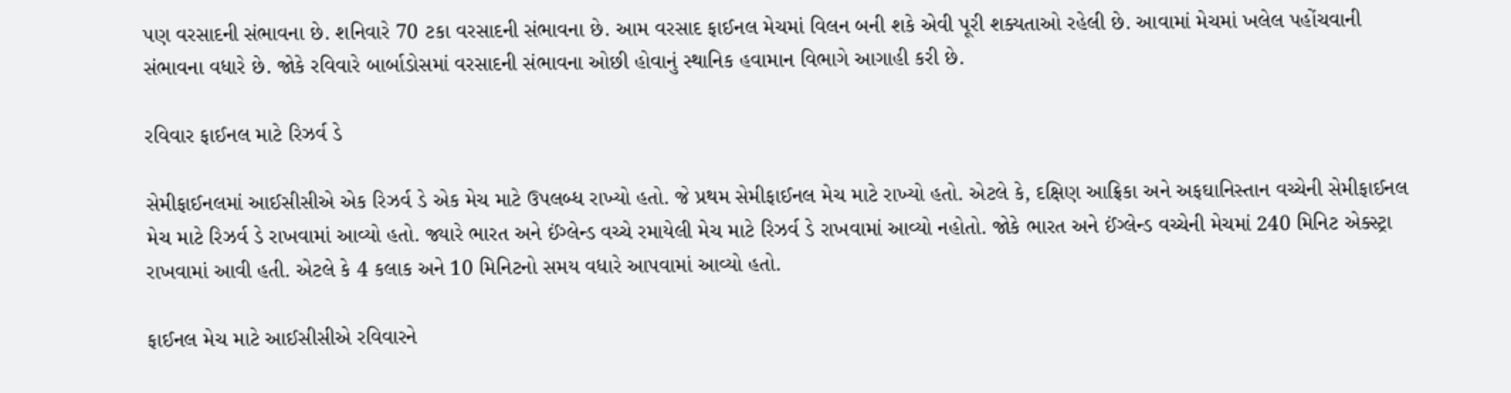પણ વરસાદની સંભાવના છે. શનિવારે 70 ટકા વરસાદની સંભાવના છે. આમ વરસાદ ફાઈનલ મેચમાં વિલન બની શકે એવી પૂરી શક્યતાઓ રહેલી છે. આવામાં મેચમાં ખલેલ પહોંચવાની સંભાવના વધારે છે. જોકે રવિવારે બાર્બાડોસમાં વરસાદની સંભાવના ઓછી હોવાનું સ્થાનિક હવામાન વિભાગે આગાહી કરી છે.

રવિવાર ફાઈનલ માટે રિઝર્વ ડે

સેમીફાઈનલમાં આઈસીસીએ એક રિઝર્વ ડે એક મેચ માટે ઉપલબ્ધ રાખ્યો હતો. જે પ્રથમ સેમીફાઈનલ મેચ માટે રાખ્યો હતો. એટલે કે, દક્ષિણ આફ્રિકા અને અફઘાનિસ્તાન વચ્ચેની સેમીફાઈનલ મેચ માટે રિઝર્વ ડે રાખવામાં આવ્યો હતો. જ્યારે ભારત અને ઈંગ્લેન્ડ વચ્ચે રમાયેલી મેચ માટે રિઝર્વ ડે રાખવામાં આવ્યો નહોતો. જોકે ભારત અને ઈંગ્લેન્ડ વચ્ચેની મેચમાં 240 મિનિટ એક્સ્ટ્રા રાખવામાં આવી હતી. એટલે કે 4 કલાક અને 10 મિનિટનો સમય વધારે આપવામાં આવ્યો હતો.

ફાઈનલ મેચ માટે આઈસીસીએ રવિવારને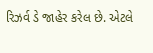રિઝર્વ ડે જાહેર કરેલ છે. એટલે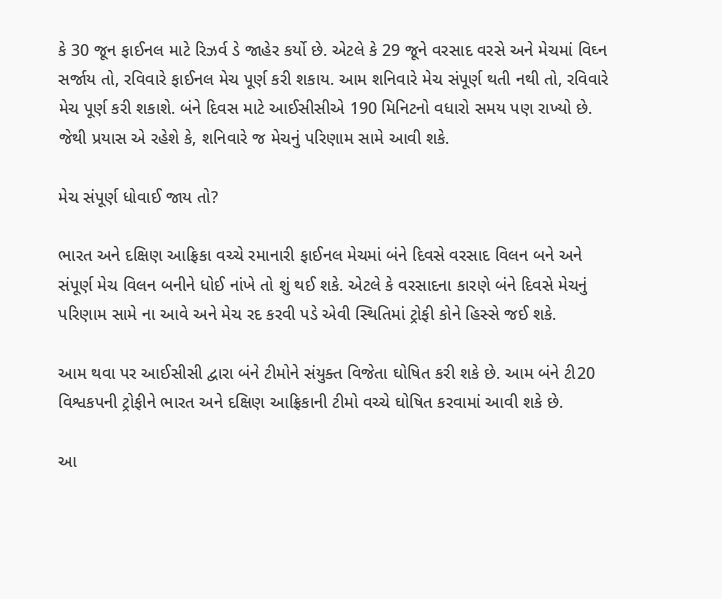કે 30 જૂન ફાઈનલ માટે રિઝર્વ ડે જાહેર કર્યો છે. એટલે કે 29 જૂને વરસાદ વરસે અને મેચમાં વિઘ્ન સર્જાય તો, રવિવારે ફાઈનલ મેચ પૂર્ણ કરી શકાય. આમ શનિવારે મેચ સંપૂર્ણ થતી નથી તો, રવિવારે મેચ પૂર્ણ કરી શકાશે. બંને દિવસ માટે આઈસીસીએ 190 મિનિટનો વધારો સમય પણ રાખ્યો છે. જેથી પ્રયાસ એ રહેશે કે, શનિવારે જ મેચનું પરિણામ સામે આવી શકે.

મેચ સંપૂર્ણ ધોવાઈ જાય તો?

ભારત અને દક્ષિણ આફ્રિકા વચ્ચે રમાનારી ફાઈનલ મેચમાં બંને દિવસે વરસાદ વિલન બને અને સંપૂર્ણ મેચ વિલન બનીને ધોઈ નાંખે તો શું થઈ શકે. એટલે કે વરસાદના કારણે બંને દિવસે મેચનું પરિણામ સામે ના આવે અને મેચ રદ કરવી પડે એવી સ્થિતિમાં ટ્રોફી કોને હિસ્સે જઈ શકે.

આમ થવા પર આઈસીસી દ્વારા બંને ટીમોને સંયુક્ત વિજેતા ઘોષિત કરી શકે છે. આમ બંને ટી20 વિશ્વકપની ટ્રોફીને ભારત અને દક્ષિણ આફ્રિકાની ટીમો વચ્ચે ઘોષિત કરવામાં આવી શકે છે.

આ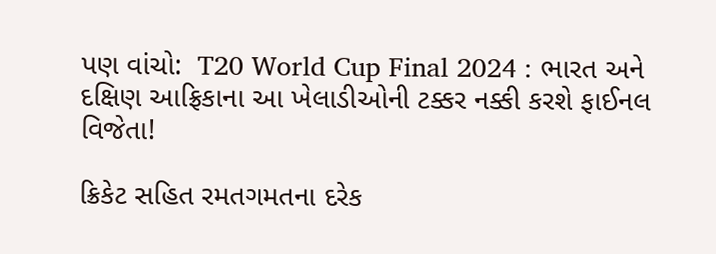પણ વાંચો:  T20 World Cup Final 2024 : ભારત અને દક્ષિણ આફ્રિકાના આ ખેલાડીઓની ટક્કર નક્કી કરશે ફાઈનલ વિજેતા!

ક્રિકેટ સહિત રમતગમતના દરેક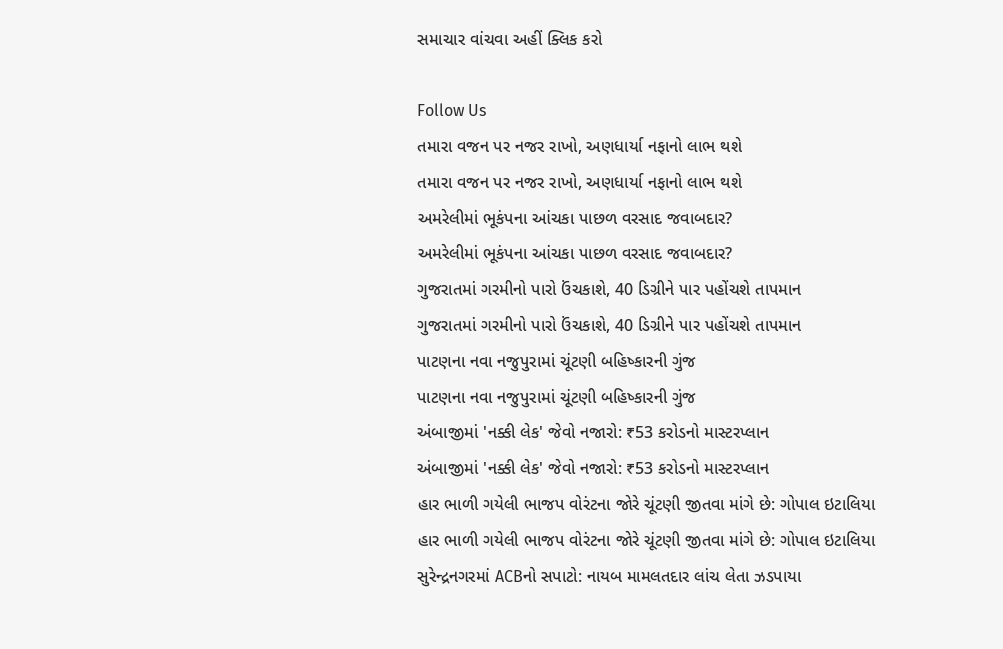સમાચાર વાંચવા અહીં ક્લિક કરો

Follow Us
તમારા વજન પર નજર રાખો, અણધાર્યા નફાનો લાભ થશે
તમારા વજન પર નજર રાખો, અણધાર્યા નફાનો લાભ થશે
અમરેલીમાં ભૂકંપના આંચકા પાછળ વરસાદ જવાબદાર?
અમરેલીમાં ભૂકંપના આંચકા પાછળ વરસાદ જવાબદાર?
ગુજરાતમાં ગરમીનો પારો ઉંચકાશે, 40 ડિગ્રીને પાર પહોંચશે તાપમાન
ગુજરાતમાં ગરમીનો પારો ઉંચકાશે, 40 ડિગ્રીને પાર પહોંચશે તાપમાન
પાટણના નવા નજુપુરામાં ચૂંટણી બહિષ્કારની ગુંજ
પાટણના નવા નજુપુરામાં ચૂંટણી બહિષ્કારની ગુંજ
અંબાજીમાં 'નક્કી લેક' જેવો નજારો: ₹53 કરોડનો માસ્ટરપ્લાન
અંબાજીમાં 'નક્કી લેક' જેવો નજારો: ₹53 કરોડનો માસ્ટરપ્લાન
હાર ભાળી ગયેલી ભાજપ વોરંટના જોરે ચૂંટણી જીતવા માંગે છે: ગોપાલ ઇટાલિયા
હાર ભાળી ગયેલી ભાજપ વોરંટના જોરે ચૂંટણી જીતવા માંગે છે: ગોપાલ ઇટાલિયા
સુરેન્દ્રનગરમાં ACBનો સપાટો: નાયબ મામલતદાર લાંચ લેતા ઝડપાયા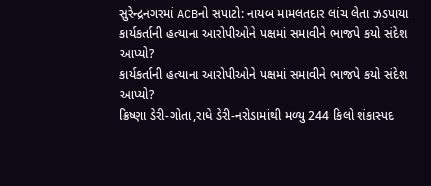સુરેન્દ્રનગરમાં ACBનો સપાટો: નાયબ મામલતદાર લાંચ લેતા ઝડપાયા
કાર્યકર્તાની હત્યાના આરોપીઓને પક્ષમાં સમાવીને ભાજપે કયો સંદેશ આપ્યો?
કાર્યકર્તાની હત્યાના આરોપીઓને પક્ષમાં સમાવીને ભાજપે કયો સંદેશ આપ્યો?
ક્રિષ્ણા ડેરી-ગોતા,રાધે ડેરી-નરોડામાંથી મળ્યુ 244 કિલો શંકાસ્પદ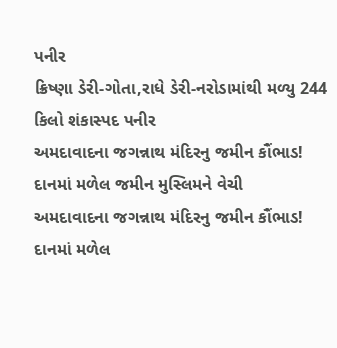પનીર
ક્રિષ્ણા ડેરી-ગોતા,રાધે ડેરી-નરોડામાંથી મળ્યુ 244 કિલો શંકાસ્પદ પનીર
અમદાવાદના જગન્નાથ મંદિરનુ જમીન કૌંભાડ! દાનમાં મળેલ જમીન મુસ્લિમને વેચી
અમદાવાદના જગન્નાથ મંદિરનુ જમીન કૌંભાડ! દાનમાં મળેલ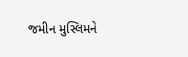જમીન મુસ્લિમને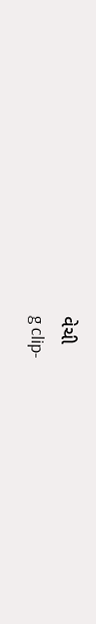વેચી
g clip-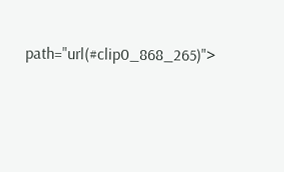path="url(#clip0_868_265)">